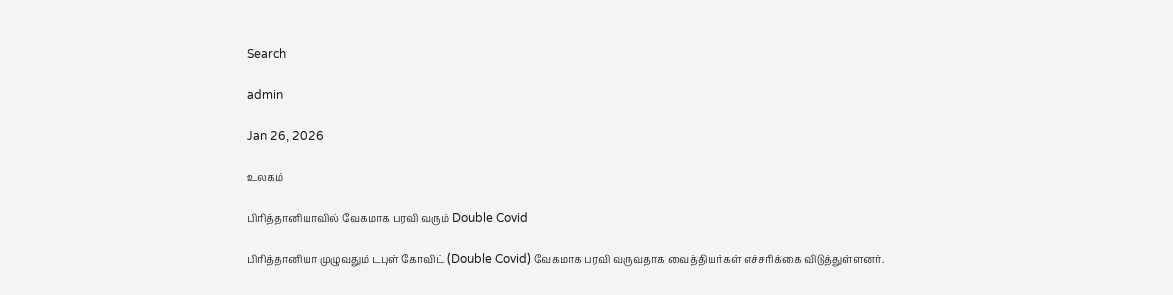Search

admin

Jan 26, 2026

உலகம்

பிரித்தானியாவில் வேகமாக பரவி வரும் Double Covid

பிரித்தானியா முழுவதும் டபுள் கோவிட் (Double Covid) வேகமாக பரவி வருவதாக வைத்தியர்கள் எச்சரிக்கை விடுத்துள்ளனர்.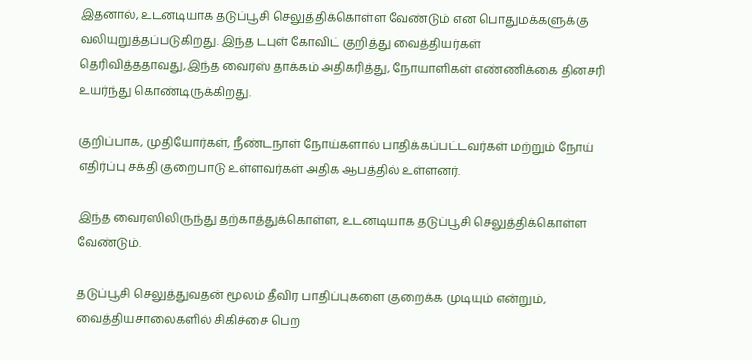இதனால், உடனடியாக தடுப்பூசி செலுத்திக்கொள்ள வேண்டும் என பொதுமக்களுக்கு வலியுறுத்தப்படுகிறது. இந்த டபுள் கோவிட் குறித்து வைத்தியர்கள் தெரிவித்ததாவது,இந்த வைரஸ் தாக்கம் அதிகரித்து, நோயாளிகள் எண்ணிக்கை தினசரி உயர்ந்து கொண்டிருக்கிறது.

குறிப்பாக, முதியோர்கள், நீண்டநாள் நோய்களால் பாதிக்கப்பட்டவர்கள் மற்றும் நோய் எதிர்ப்பு சக்தி குறைபாடு உள்ளவர்கள் அதிக ஆபத்தில் உள்ளனர்.

இந்த வைரஸிலிருந்து தற்காத்துக்கொள்ள, உடனடியாக தடுப்பூசி செலுத்திக்கொள்ள வேண்டும்.

தடுப்பூசி செலுத்துவதன் மூலம் தீவிர பாதிப்புகளை குறைக்க முடியும் என்றும், வைத்தியசாலைகளில் சிகிச்சை பெற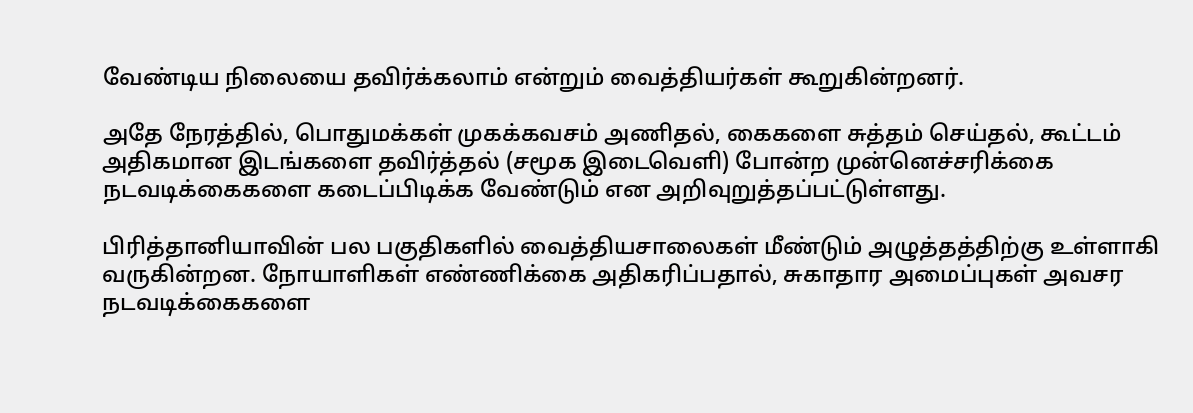வேண்டிய நிலையை தவிர்க்கலாம் என்றும் வைத்தியர்கள் கூறுகின்றனர்.

அதே நேரத்தில், பொதுமக்கள் முகக்கவசம் அணிதல், கைகளை சுத்தம் செய்தல், கூட்டம் அதிகமான இடங்களை தவிர்த்தல் (சமூக இடைவெளி) போன்ற முன்னெச்சரிக்கை நடவடிக்கைகளை கடைப்பிடிக்க வேண்டும் என அறிவுறுத்தப்பட்டுள்ளது.

பிரித்தானியாவின் பல பகுதிகளில் வைத்தியசாலைகள் மீண்டும் அழுத்தத்திற்கு உள்ளாகி வருகின்றன. நோயாளிகள் எண்ணிக்கை அதிகரிப்பதால், சுகாதார அமைப்புகள் அவசர நடவடிக்கைகளை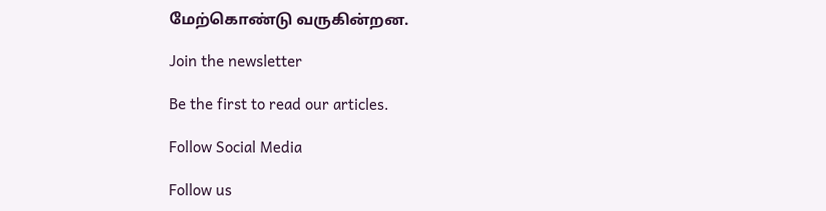மேற்கொண்டு வருகின்றன.

Join the newsletter

Be the first to read our articles.

Follow Social Media

Follow us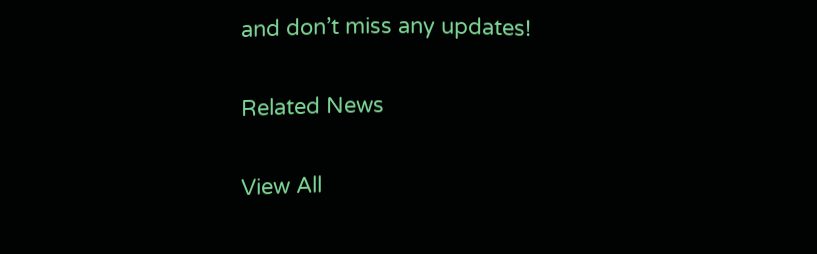and don’t miss any updates!

Related News

View All